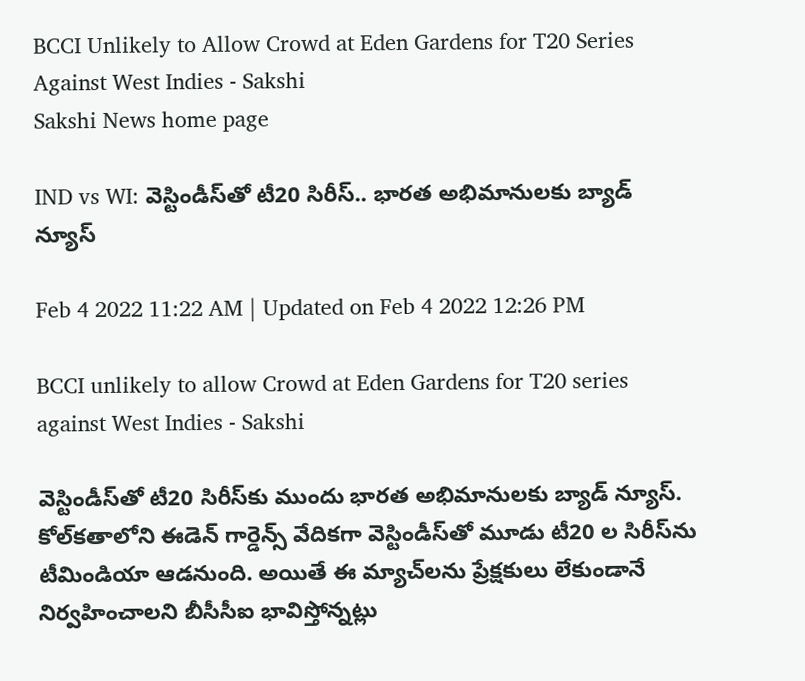BCCI Unlikely to Allow Crowd at Eden Gardens for T20 Series Against West Indies - Sakshi
Sakshi News home page

IND vs WI: వెస్టిండీస్‌తో టీ20 సిరీస్‌.. భార‌త అభిమానుల‌కు బ్యాడ్ న్యూస్‌

Feb 4 2022 11:22 AM | Updated on Feb 4 2022 12:26 PM

BCCI unlikely to allow Crowd at Eden Gardens for T20 series against West Indies - Sakshi

వెస్టిండీస్‌తో టీ20 సిరీస్‌కు ముందు భార‌త అభిమానుల‌కు బ్యాడ్ న్యూస్‌. కోల్‌క‌తాలోని ఈడెన్ గార్డెన్స్ వేదికగా వెస్టిండీస్‌తో మూడు టీ20 ల సిరీస్‌ను టీమిండియా ఆడ‌నుంది. అయితే ఈ మ్యాచ్‌ల‌ను ప్రేక్షకులు లేకుండానే నిర్వ‌హించాల‌ని బీసీసీఐ భావిస్తోన్న‌ట్లు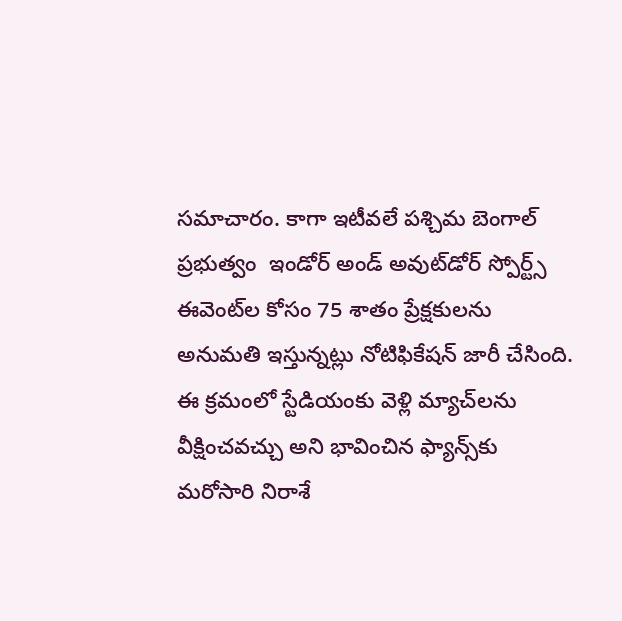స‌మాచారం. కాగా ఇటీవ‌లే పశ్చిమ బెంగాల్ ప్రభుత్వం  ఇండోర్ అండ్‌ అవుట్‌డోర్ స్పోర్ట్స్ ఈవెంట్‌ల కోసం 75 శాతం ప్రేక్షకుల‌ను అనుమ‌తి ఇస్తున్న‌ట్లు నోటిఫికేష‌న్ జారీ చేసింది. ఈ క్రమంలో స్టేడియంకు వెళ్లి మ్యాచ్‌ల‌ను వీక్షించ‌వ‌చ్చు అని భావించిన ఫ్యాన్స్‌కు మ‌రోసారి నిరాశే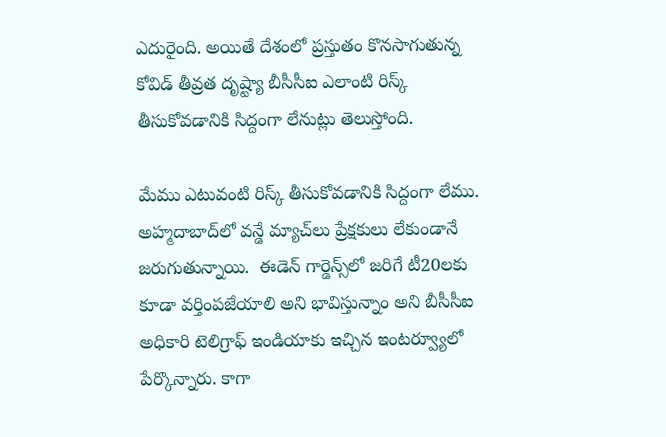ఎదురైంది. అయితే దేశంలో ప్రస్తుతం కొనసాగుతున్న కోవిడ్ తీవ్ర‌త దృష్ట్యా బీసీసీఐ ఎలాంటి రిస్క్ తీసుకోవడానికి సిద్దంగా లేనుట్లు తెలుస్తోంది.

మేము ఎటువంటి రిస్క్ తీసుకోవ‌డానికి సిద్దంగా లేము. అహ్మదాబాద్‌లో వ‌న్డే మ్యాచ్‌లు ప్రేక్షకులు లేకుండానే జ‌రుగుతున్నాయి.  ఈడెన్ గార్డెన్స్‌లో జ‌రిగే టీ20ల‌కు కూడా వర్తింప‌జేయాలి అని భావిస్తున్నాం అని బీసీసీఐ అధికారి టెలిగ్రాఫ్ ఇండియాకు ఇచ్చిన ఇంట‌ర్వ్యూలో పేర్కొన్నారు. కాగా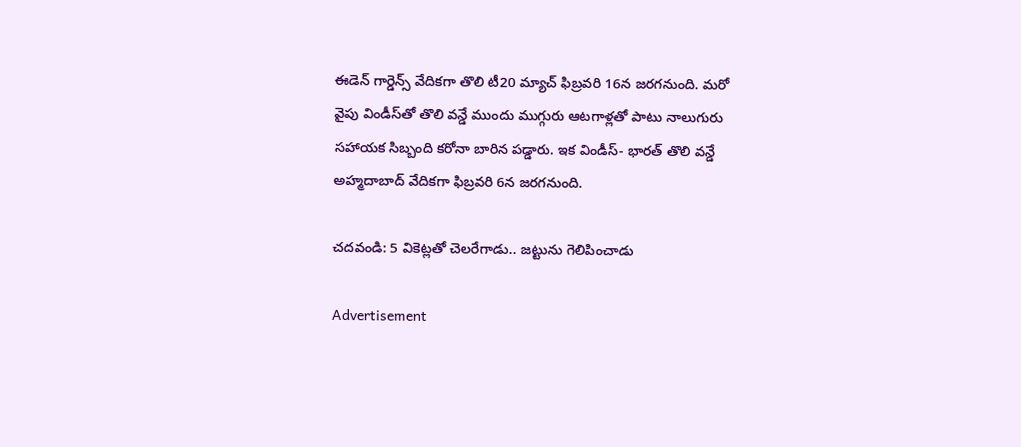ఈడెన్ గార్డెన్స్ వేదిక‌గా తొలి టీ20 మ్యాచ్ ఫిబ్ర‌వ‌రి 16న జ‌ర‌గ‌నుంది. మ‌రో వైపు విండీస్‌తో తొలి వ‌న్డే ముందు ముగ్గురు ఆట‌గాళ్ల‌తో పాటు నాలుగురు స‌హాయ‌క సిబ్బంది క‌రోనా బారిన ప‌డ్డారు. ఇక విండీస్‌- భార‌త్ తొలి వ‌న్డే అహ్మదాబాద్ వేదిక‌గా ఫిబ్ర‌వ‌రి 6న జ‌ర‌గ‌నుంది.

చ‌ద‌వండి: 5 వికెట్ల‌తో చెల‌రేగాడు.. జ‌ట్టును గెలిపించాడు

Advertisement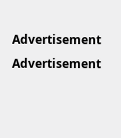Advertisement
Advertisement